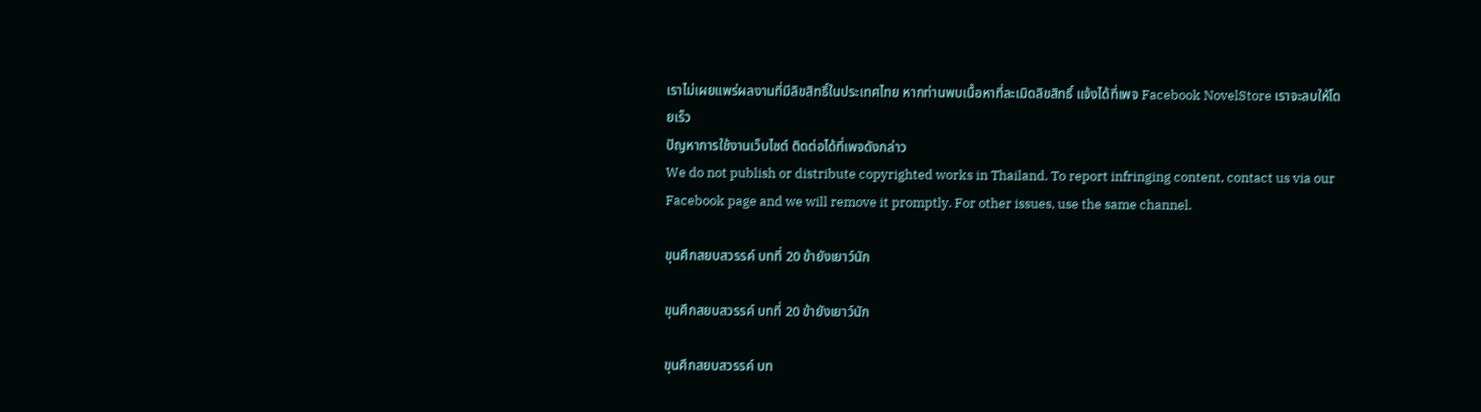เราไม่เผยแพร่ผลงานที่มีลิขสิทธิ์ในประเทศไทย หากท่านพบเนื้อหาที่ละเมิดลิขสิทธิ์ แจ้งได้ที่เพจ Facebook NovelStore เราจะลบให้โดยเร็ว
ปัญหาการใช้งานเว็บไซต์ ติดต่อได้ที่เพจดังกล่าว
We do not publish or distribute copyrighted works in Thailand. To report infringing content, contact us via our Facebook page and we will remove it promptly. For other issues, use the same channel.

ขุนศึกสยบสวรรค์ บทที่ 20 ข้ายังเยาว์นัก

ขุนศึกสยบสวรรค์ บทที่ 20 ข้ายังเยาว์นัก

ขุนศึกสยบสวรรค์ บท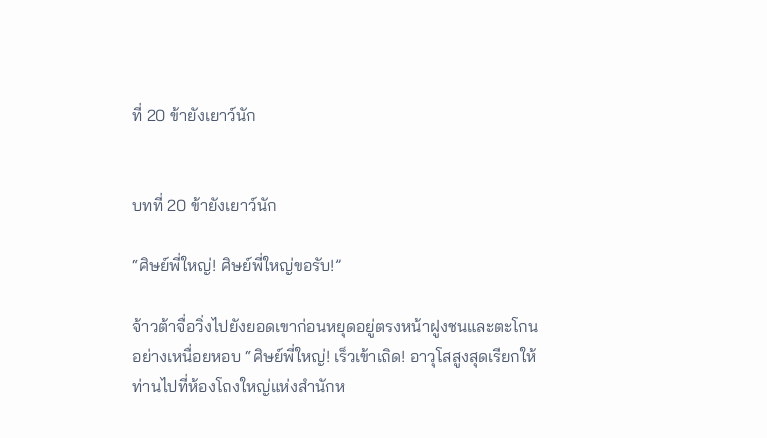ที่ 20 ข้ายังเยาว์นัก


บทที่ 20 ข้ายังเยาว์นัก

“ศิษย์พี่ใหญ่! ศิษย์พี่ใหญ่ขอรับ!”

จ้าวต้าจื่อวิ่งไปยังยอดเขาก่อนหยุดอยู่ตรงหน้าฝูงชนและตะโกนอย่างเหนื่อยหอบ “ศิษย์พี่ใหญ่! เร็วเข้าเถิด! อาวุโสสูงสุดเรียกให้ท่านไปที่ห้องโถงใหญ่แห่งสำนักห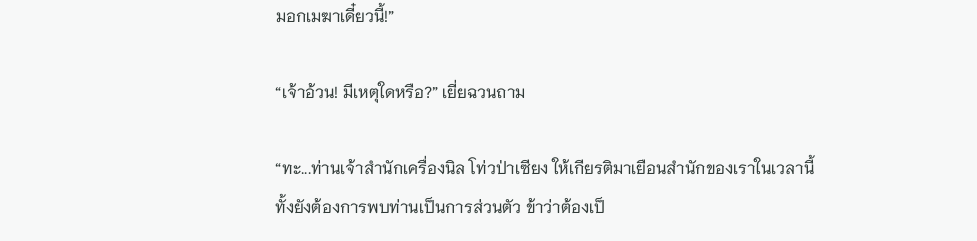มอกเมฆาเดี๋ยวนี้!”

“เจ้าอ้วน! มีเหตุใดหรือ?” เยี่ยฉวนถาม

“ทะ...ท่านเจ้าสำนักเครื่องนิล โท่วป่าเซียง ให้เกียรติมาเยือนสำนักของเราในเวลานี้ ทั้งยังต้องการพบท่านเป็นการส่วนตัว ข้าว่าต้องเป็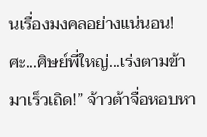นเรื่องมงคลอย่างแน่นอน! ศะ...ศิษย์พี่ใหญ่...เร่งตามข้ามาเร็วเถิด!” จ้าวต้าจื่อหอบหา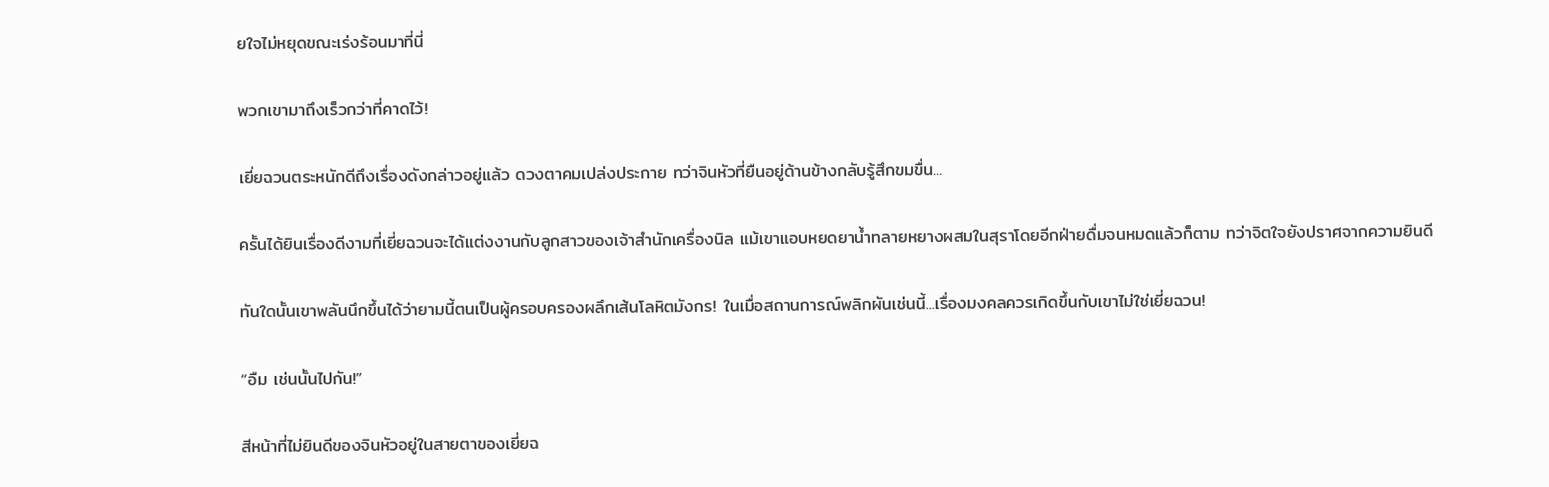ยใจไม่หยุดขณะเร่งร้อนมาที่นี่

พวกเขามาถึงเร็วกว่าที่คาดไว้!

เยี่ยฉวนตระหนักดีถึงเรื่องดังกล่าวอยู่แล้ว ดวงตาคมเปล่งประกาย ทว่าจินหัวที่ยืนอยู่ด้านข้างกลับรู้สึกขมขื่น...

ครั้นได้ยินเรื่องดีงามที่เยี่ยฉวนจะได้แต่งงานกับลูกสาวของเจ้าสำนักเครื่องนิล แม้เขาแอบหยดยาน้ำทลายหยางผสมในสุราโดยอีกฝ่ายดื่มจนหมดแล้วก็ตาม ทว่าจิตใจยังปราศจากความยินดี

ทันใดนั้นเขาพลันนึกขึ้นได้ว่ายามนี้ตนเป็นผู้ครอบครองผลึกเส้นโลหิตมังกร! ในเมื่อสถานการณ์พลิกผันเช่นนี้...เรื่องมงคลควรเกิดขึ้นกับเขาไม่ใช่เยี่ยฉวน!

“อืม เช่นนั้นไปกัน!”

สีหน้าที่ไม่ยินดีของจินหัวอยู่ในสายตาของเยี่ยฉ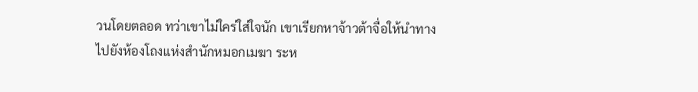วนโดยตลอด ทว่าเขาไม่ใคร่ใส่ใจนัก เขาเรียกหาจ้าวต้าจื่อให้นำทางไปยังห้องโถงแห่งสำนักหมอกเมฆา ระห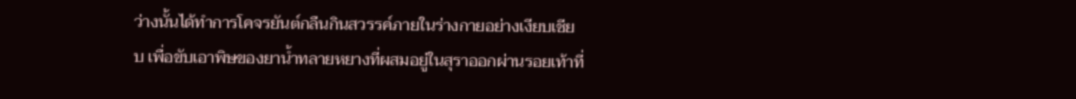ว่างนั้นได้ทำการโคจรยันต์กลืนกินสวรรค์ภายในร่างกายอย่างเงียบเชียบ เพื่อขับเอาพิษของยาน้ำทลายหยางที่ผสมอยู่ในสุราออกผ่านรอยเท้าที่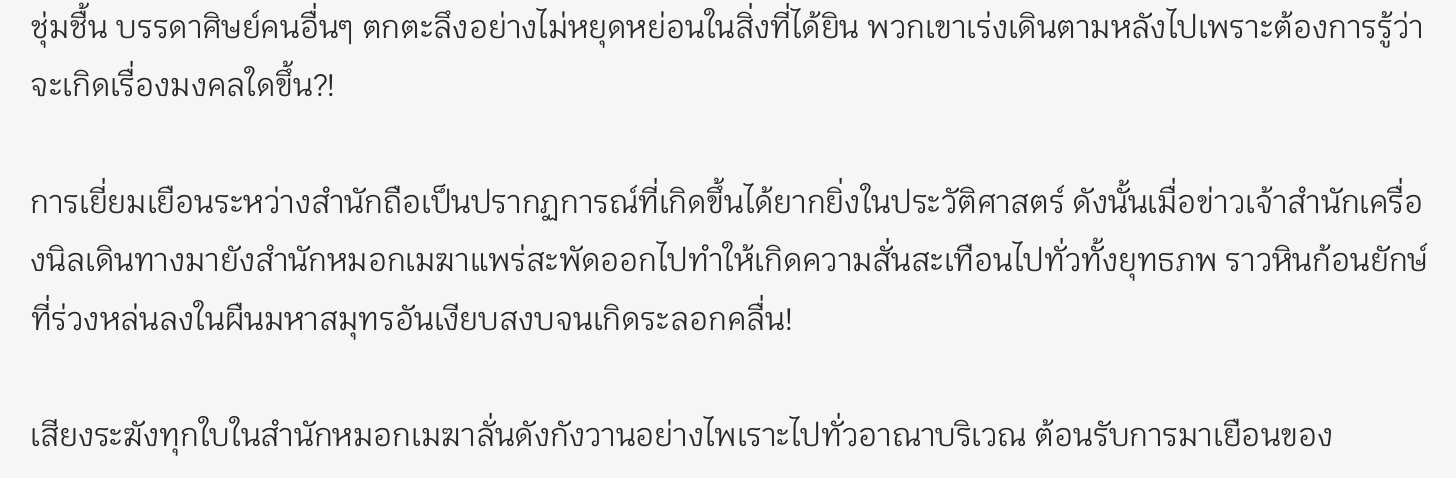ชุ่มชื้น บรรดาศิษย์คนอื่นๆ ตกตะลึงอย่างไม่หยุดหย่อนในสิ่งที่ได้ยิน พวกเขาเร่งเดินตามหลังไปเพราะต้องการรู้ว่าจะเกิดเรื่องมงคลใดขึ้น?!

การเยี่ยมเยือนระหว่างสำนักถือเป็นปรากฏการณ์ที่เกิดขึ้นได้ยากยิ่งในประวัติศาสตร์ ดังนั้นเมื่อข่าวเจ้าสำนักเครื่องนิลเดินทางมายังสำนักหมอกเมฆาแพร่สะพัดออกไปทำให้เกิดความสั่นสะเทือนไปทั่วทั้งยุทธภพ ราวหินก้อนยักษ์ที่ร่วงหล่นลงในผืนมหาสมุทรอันเงียบสงบจนเกิดระลอกคลื่น!

เสียงระฆังทุกใบในสำนักหมอกเมฆาลั่นดังกังวานอย่างไพเราะไปทั่วอาณาบริเวณ ต้อนรับการมาเยือนของ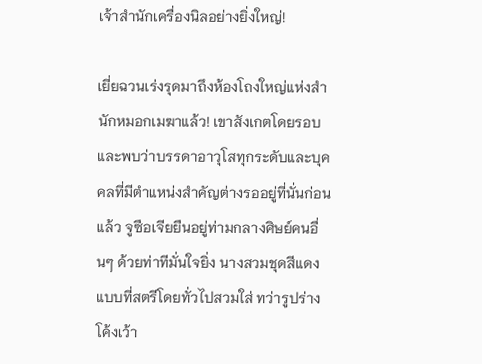เจ้าสำนักเครื่องนิลอย่างยิ่งใหญ่!

เยี่ยฉวนเร่งรุดมาถึงห้องโถงใหญ่แห่งสำนักหมอกเมฆาแล้ว! เขาสังเกตโดยรอบและพบว่าบรรดาอาวุโสทุกระดับและบุคคลที่มีตำแหน่งสำคัญต่างรออยู่ที่นั่นก่อนแล้ว จูซือเจียยืนอยู่ท่ามกลางศิษย์คนอื่นๆ ด้วยท่าทีมั่นใจยิ่ง นางสวมชุดสีแดงแบบที่สตรีโดยทั่วไปสวมใส่ ทว่ารูปร่างโค้งเว้า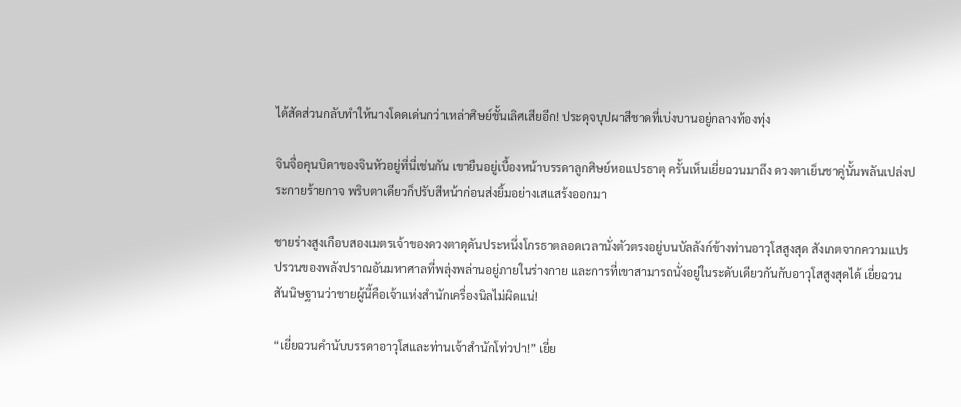ได้สัดส่วนกลับทำให้นางโดดเด่นกว่าเหล่าศิษย์ชั้นเลิศเสียอีก! ประดุจบุปผาสีชาดที่เบ่งบานอยู่กลางท้องทุ่ง

จินจื่อคุนบิดาของจินหัวอยู่ที่นี่เช่นกัน เขายืนอยู่เบื้องหน้าบรรดาลูกศิษย์หอแปรธาตุ ครั้นเห็นเยี่ยฉวนมาถึง ดวงตาเย็นชาคู่นั้นพลันเปล่งประกายร้ายกาจ พริบตาเดียวก็ปรับสีหน้าก่อนส่งยิ้มอย่างเสแสร้งออกมา

ชายร่างสูงเกือบสองเมตรเจ้าของดวงตาดุดันประหนึ่งโกรธาตลอดเวลานั่งตัวตรงอยู่บนบัลลังก์ข้างท่านอาวุโสสูงสุด สังเกตจากความแปรปรวนของพลังปราณอันมหาศาลที่พลุ่งพล่านอยู่ภายในร่างกาย และการที่เขาสามารถนั่งอยู่ในระดับเดียวกันกับอาวุโสสูงสุดได้ เยี่ยฉวนสันนิษฐานว่าชายผู้นี้คือเจ้าแห่งสำนักเครื่องนิลไม่ผิดแน่!

“เยี่ยฉวนคำนับบรรดาอาวุโสและท่านเจ้าสำนักโท่วปา!” เยี่ย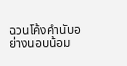ฉวนโค้งคำนับอย่างนอบน้อม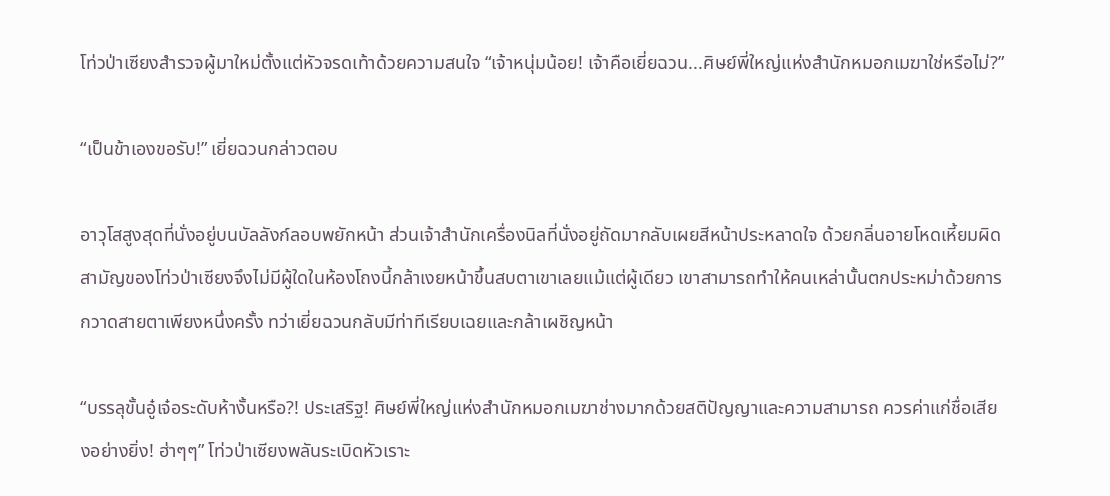โท่วป่าเซียงสำรวจผู้มาใหม่ตั้งแต่หัวจรดเท้าด้วยความสนใจ “เจ้าหนุ่มน้อย! เจ้าคือเยี่ยฉวน...ศิษย์พี่ใหญ่แห่งสำนักหมอกเมฆาใช่หรือไม่?”

“เป็นข้าเองขอรับ!” เยี่ยฉวนกล่าวตอบ

อาวุโสสูงสุดที่นั่งอยู่บนบัลลังก์ลอบพยักหน้า ส่วนเจ้าสำนักเครื่องนิลที่นั่งอยู่ถัดมากลับเผยสีหน้าประหลาดใจ ด้วยกลิ่นอายโหดเหี้ยมผิดสามัญของโท่วป่าเซียงจึงไม่มีผู้ใดในห้องโถงนี้กล้าเงยหน้าขึ้นสบตาเขาเลยแม้แต่ผู้เดียว เขาสามารถทำให้คนเหล่านั้นตกประหม่าด้วยการกวาดสายตาเพียงหนึ่งครั้ง ทว่าเยี่ยฉวนกลับมีท่าทีเรียบเฉยและกล้าเผชิญหน้า

“บรรลุขั้นอู๋เจ๋อระดับห้างั้นหรือ?! ประเสริฐ! ศิษย์พี่ใหญ่แห่งสำนักหมอกเมฆาช่างมากด้วยสติปัญญาและความสามารถ ควรค่าแก่ชื่อเสียงอย่างยิ่ง! ฮ่าๆๆ” โท่วป่าเซียงพลันระเบิดหัวเราะ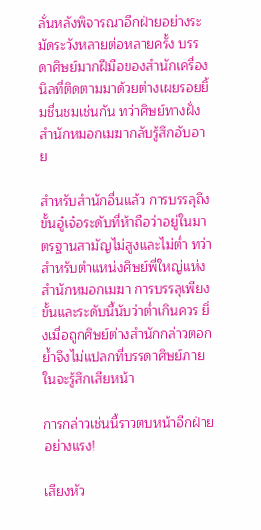ลั่นหลังพิจารณาอีกฝ่ายอย่างระมัดระวังหลายต่อหลายครั้ง บรรดาศิษย์มากฝีมือของสำนักเครื่องนิลที่ติดตามมาด้วยต่างเผยรอยยิ้มชื่นชมเช่นกัน ทว่าศิษย์ทางฝั่งสำนักหมอกเมฆากลับรู้สึกอับอาย

สำหรับสำนักอื่นแล้ว การบรรลุถึงขั้นอู๋เจ๋อระดับที่ห้าถือว่าอยู่ในมาตรฐานสามัญไม่สูงและไม่ต่ำ ทว่าสำหรับตำแหน่งศิษย์พี่ใหญ่แห่งสำนักหมอกเมฆา การบรรลุเพียงขั้นและระดับนี้นับว่าต่ำเกินควร ยิ่งเมื่อถูกศิษย์ต่างสำนักกล่าวตอกย้ำจึงไม่แปลกที่บรรดาศิษย์ภายในจะรู้สึกเสียหน้า

การกล่าวเช่นนี้ราวตบหน้าอีกฝ่ายอย่างแรง!

เสียงหัว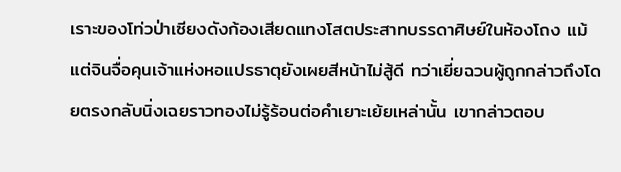เราะของโท่วป่าเซียงดังก้องเสียดแทงโสตประสาทบรรดาศิษย์ในห้องโถง แม้แต่จินจื่อคุนเจ้าแห่งหอแปรธาตุยังเผยสีหน้าไม่สู้ดี ทว่าเยี่ยฉวนผู้ถูกกล่าวถึงโดยตรงกลับนิ่งเฉยราวทองไม่รู้ร้อนต่อคำเยาะเย้ยเหล่านั้น เขากล่าวตอบ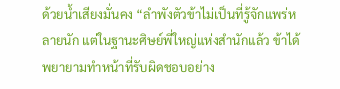ด้วยน้ำเสียงมั่นคง “ลำพังตัวข้าไม่เป็นที่รู้จักแพร่หลายนัก แต่ในฐานะศิษย์พี่ใหญ่แห่งสำนักแล้ว ข้าได้พยายามทำหน้าที่รับผิดชอบอย่าง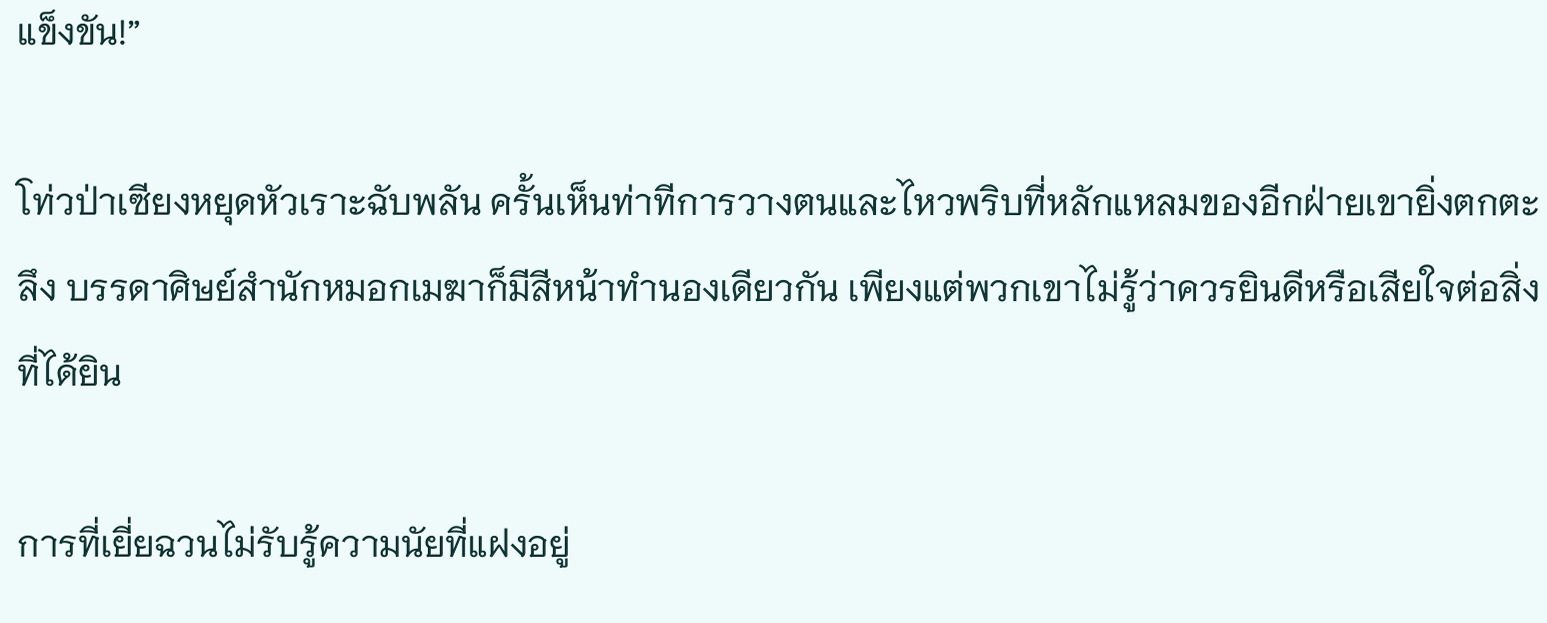แข็งขัน!”

โท่วป่าเซียงหยุดหัวเราะฉับพลัน ครั้นเห็นท่าทีการวางตนและไหวพริบที่หลักแหลมของอีกฝ่ายเขายิ่งตกตะลึง บรรดาศิษย์สำนักหมอกเมฆาก็มีสีหน้าทำนองเดียวกัน เพียงแต่พวกเขาไม่รู้ว่าควรยินดีหรือเสียใจต่อสิ่งที่ได้ยิน

การที่เยี่ยฉวนไม่รับรู้ความนัยที่แฝงอยู่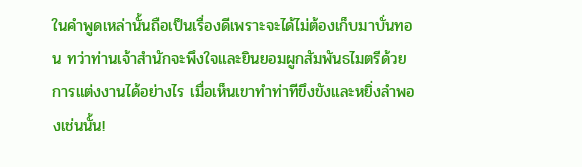ในคำพูดเหล่านั้นถือเป็นเรื่องดีเพราะจะได้ไม่ต้องเก็บมาบั่นทอน ทว่าท่านเจ้าสำนักจะพึงใจและยินยอมผูกสัมพันธไมตรีด้วยการแต่งงานได้อย่างไร เมื่อเห็นเขาทำท่าทีขึงขังและหยิ่งลำพองเช่นนั้น!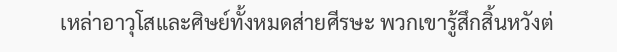เหล่าอาวุโสและศิษย์ทั้งหมดส่ายศีรษะ พวกเขารู้สึกสิ้นหวังต่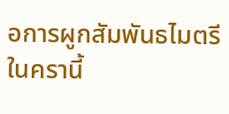อการผูกสัมพันธไมตรีในครานี้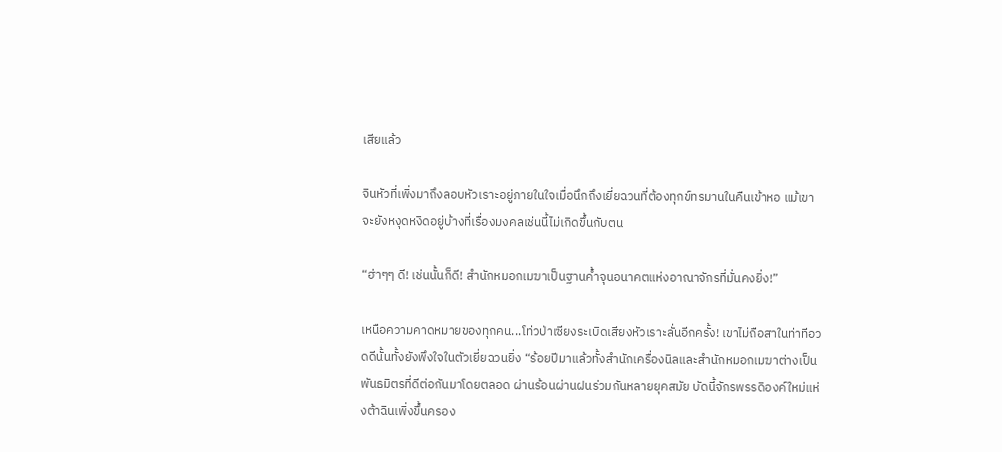เสียแล้ว

จินหัวที่เพิ่งมาถึงลอบหัวเราะอยู่ภายในใจเมื่อนึกถึงเยี่ยฉวนที่ต้องทุกข์ทรมานในคืนเข้าหอ แม้เขาจะยังหงุดหงิดอยู่บ้างที่เรื่องมงคลเช่นนี้ไม่เกิดขึ้นกับตน

“ฮ่าๆๆ ดี! เช่นนั้นก็ดี! สำนักหมอกเมฆาเป็นฐานค้ำจุนอนาคตแห่งอาณาจักรที่มั่นคงยิ่ง!”

เหนือความคาดหมายของทุกคน...โท่วป่าเซียงระเบิดเสียงหัวเราะลั่นอีกครั้ง! เขาไม่ถือสาในท่าทีอวดดีนั้นทั้งยังพึงใจในตัวเยี่ยฉวนยิ่ง “ร้อยปีมาแล้วทั้งสำนักเครื่องนิลและสำนักหมอกเมฆาต่างเป็นพันธมิตรที่ดีต่อกันมาโดยตลอด ผ่านร้อนผ่านฝนร่วมกันหลายยุคสมัย บัดนี้จักรพรรดิองค์ใหม่แห่งต้าฉินเพิ่งขึ้นครอง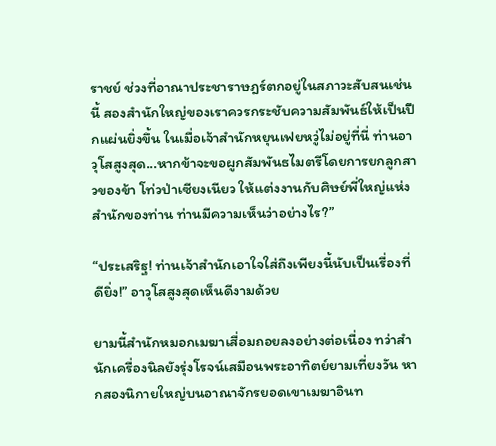ราชย์ ช่วงที่อาณาประชาราษฎร์ตกอยู่ในสภาวะสับสนเช่นนี้ สองสำนักใหญ่ของเราควรกระชับความสัมพันธ์ให้เป็นปึกแผ่นยิ่งขึ้น ในเมื่อเจ้าสำนักหยุนเฟยหวู่ไม่อยู่ที่นี่ ท่านอาวุโสสูงสุด...หากข้าจะขอผูกสัมพันธไมตรีโดยการยกลูกสาวของข้า โท่วป่าเซียงเนียว ให้แต่งงานกับศิษย์พี่ใหญ่แห่งสำนักของท่าน ท่านมีความเห็นว่าอย่างไร?”

“ประเสริฐ! ท่านเจ้าสำนักเอาใจใส่ถึงเพียงนี้นับเป็นเรื่องที่ดียิ่ง!” อาวุโสสูงสุดเห็นดีงามด้วย

ยามนี้สำนักหมอกเมฆาเสื่อมถอยลงอย่างต่อเนื่อง ทว่าสำนักเครื่องนิลยังรุ่งโรจน์เสมือนพระอาทิตย์ยามเที่ยงวัน หากสองนิกายใหญ่บนอาณาจักรยอดเขาเมฆาอินท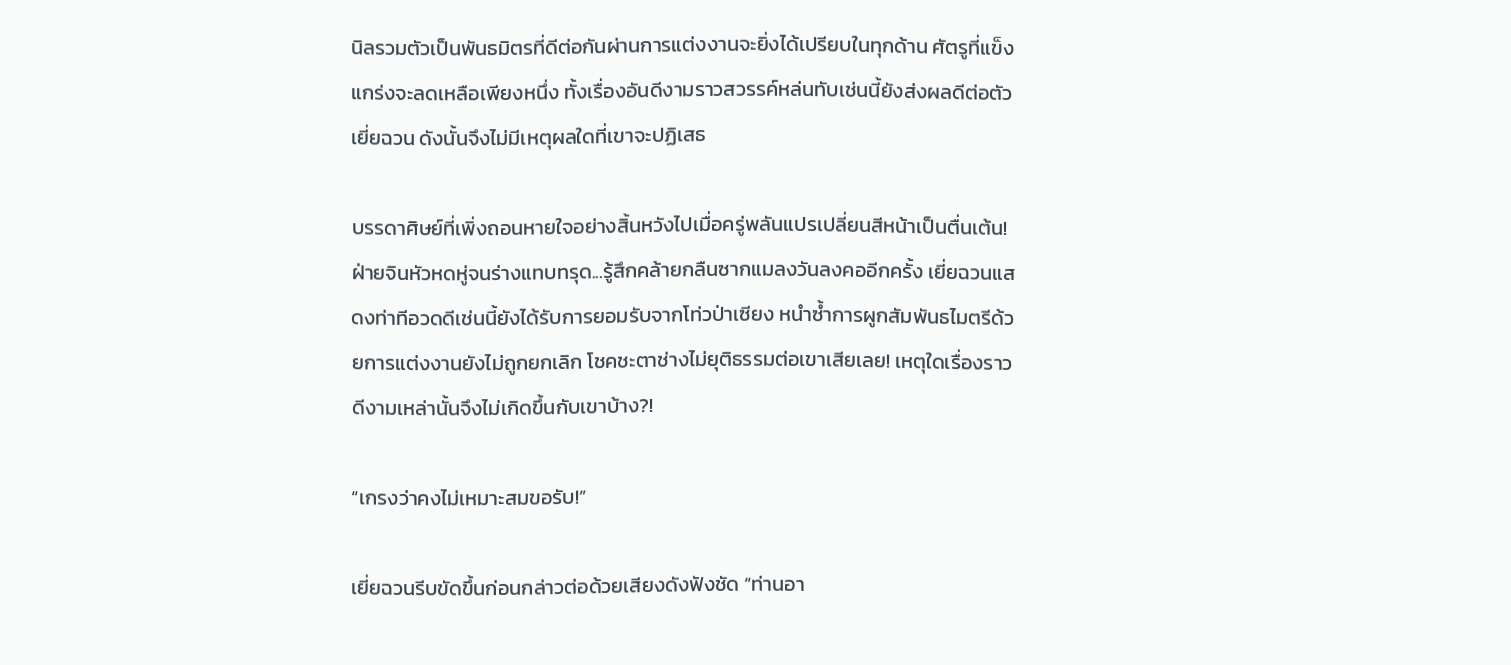นิลรวมตัวเป็นพันธมิตรที่ดีต่อกันผ่านการแต่งงานจะยิ่งได้เปรียบในทุกด้าน ศัตรูที่แข็งแกร่งจะลดเหลือเพียงหนึ่ง ทั้งเรื่องอันดีงามราวสวรรค์หล่นทับเช่นนี้ยังส่งผลดีต่อตัวเยี่ยฉวน ดังนั้นจึงไม่มีเหตุผลใดที่เขาจะปฏิเสธ

บรรดาศิษย์ที่เพิ่งถอนหายใจอย่างสิ้นหวังไปเมื่อครู่พลันแปรเปลี่ยนสีหน้าเป็นตื่นเต้น! ฝ่ายจินหัวหดหู่จนร่างแทบทรุด...รู้สึกคล้ายกลืนซากแมลงวันลงคออีกครั้ง เยี่ยฉวนแสดงท่าทีอวดดีเช่นนี้ยังได้รับการยอมรับจากโท่วป่าเซียง หนำซ้ำการผูกสัมพันธไมตรีด้วยการแต่งงานยังไม่ถูกยกเลิก โชคชะตาช่างไม่ยุติธรรมต่อเขาเสียเลย! เหตุใดเรื่องราวดีงามเหล่านั้นจึงไม่เกิดขึ้นกับเขาบ้าง?!

“เกรงว่าคงไม่เหมาะสมขอรับ!”

เยี่ยฉวนรีบขัดขึ้นก่อนกล่าวต่อด้วยเสียงดังฟังชัด “ท่านอา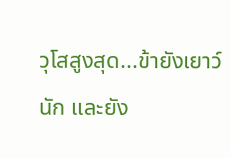วุโสสูงสุด...ข้ายังเยาว์นัก และยัง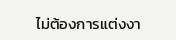ไม่ต้องการแต่งงา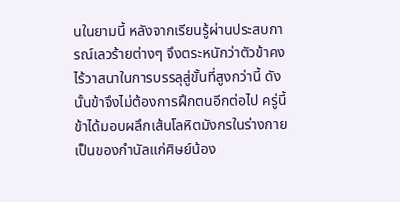นในยามนี้ หลังจากเรียนรู้ผ่านประสบการณ์เลวร้ายต่างๆ จึงตระหนักว่าตัวข้าคงไร้วาสนาในการบรรลุสู่ขั้นที่สูงกว่านี้ ดังนั้นข้าจึงไม่ต้องการฝึกตนอีกต่อไป ครู่นี้ข้าได้มอบผลึกเส้นโลหิตมังกรในร่างกายเป็นของกำนัลแก่ศิษย์น้อง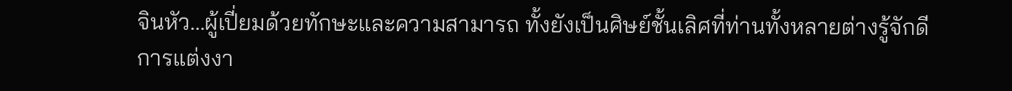จินหัว...ผู้เปี่ยมด้วยทักษะและความสามารถ ทั้งยังเป็นศิษย์ชั้นเลิศที่ท่านทั้งหลายต่างรู้จักดี การแต่งงา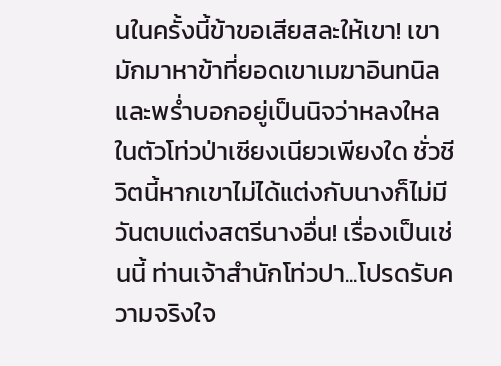นในครั้งนี้ข้าขอเสียสละให้เขา! เขามักมาหาข้าที่ยอดเขาเมฆาอินทนิลและพร่ำบอกอยู่เป็นนิจว่าหลงใหลในตัวโท่วป่าเซียงเนียวเพียงใด ชั่วชีวิตนี้หากเขาไม่ได้แต่งกับนางก็ไม่มีวันตบแต่งสตรีนางอื่น! เรื่องเป็นเช่นนี้ ท่านเจ้าสำนักโท่วปา...โปรดรับความจริงใจ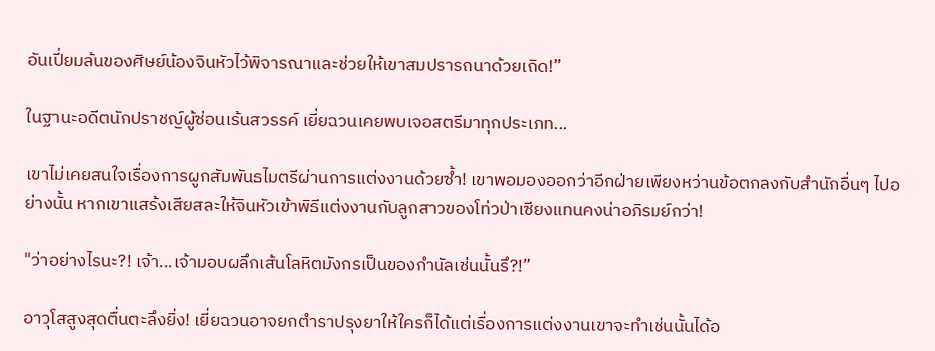อันเปี่ยมล้นของศิษย์น้องจินหัวไว้พิจารณาและช่วยให้เขาสมปรารถนาด้วยเถิด!”

ในฐานะอดีตนักปราชญ์ผู้ซ่อนเร้นสวรรค์ เยี่ยฉวนเคยพบเจอสตรีมาทุกประเภท...

เขาไม่เคยสนใจเรื่องการผูกสัมพันธไมตรีผ่านการแต่งงานด้วยซ้ำ! เขาพอมองออกว่าอีกฝ่ายเพียงหว่านข้อตกลงกับสำนักอื่นๆ ไปอย่างนั้น หากเขาแสร้งเสียสละให้จินหัวเข้าพิธีแต่งงานกับลูกสาวของโท่วป่าเซียงแทนคงน่าอภิรมย์กว่า!

"ว่าอย่างไรนะ?! เจ้า...เจ้ามอบผลึกเส้นโลหิตมังกรเป็นของกำนัลเช่นนั้นรึ?!”

อาวุโสสูงสุดตื่นตะลึงยิ่ง! เยี่ยฉวนอาจยกตำราปรุงยาให้ใครก็ได้แต่เรื่องการแต่งงานเขาจะทำเช่นนั้นได้อ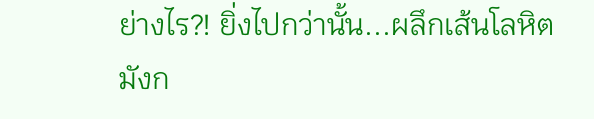ย่างไร?! ยิ่งไปกว่านั้น...ผลึกเส้นโลหิตมังก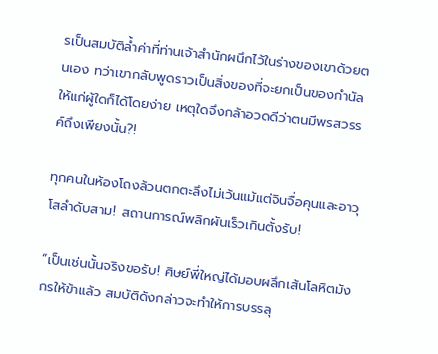รเป็นสมบัติล้ำค่าที่ท่านเจ้าสำนักผนึกไว้ในร่างของเขาด้วยตนเอง ทว่าเขากลับพูดราวเป็นสิ่งของที่จะยกเป็นของกำนัลให้แก่ผู้ใดก็ได้โดยง่าย เหตุใดจึงกล้าอวดดีว่าตนมีพรสวรรค์ถึงเพียงนั้น?!

ทุกคนในห้องโถงล้วนตกตะลึงไม่เว้นแม้แต่จินจื่อคุนและอาวุโสลำดับสาม! สถานการณ์พลิกผันเร็วเกินตั้งรับ!

“เป็นเช่นนั้นจริงขอรับ! ศิษย์พี่ใหญ่ได้มอบผลึกเส้นโลหิตมังกรให้ข้าแล้ว สมบัติดังกล่าวจะทำให้การบรรลุ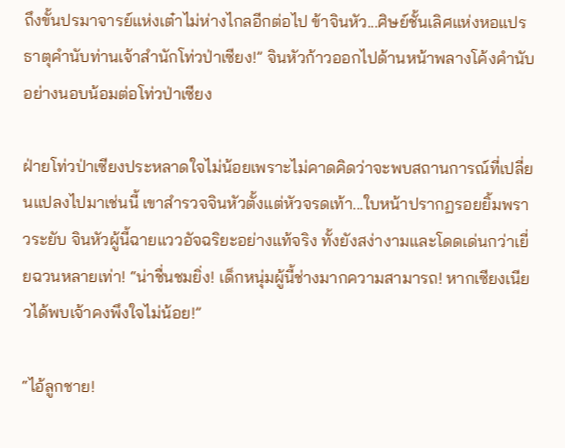ถึงขั้นปรมาจารย์แห่งเต๋าไม่ห่างไกลอีกต่อไป ข้าจินหัว...ศิษย์ชั้นเลิศแห่งหอแปรธาตุคำนับท่านเจ้าสำนักโท่วป่าเซียง!” จินหัวก้าวออกไปด้านหน้าพลางโค้งคำนับอย่างนอบน้อมต่อโท่วป่าเซียง

ฝ่ายโท่วป่าเซียงประหลาดใจไม่น้อยเพราะไม่คาดคิดว่าจะพบสถานการณ์ที่เปลี่ยนแปลงไปมาเช่นนี้ เขาสำรวจจินหัวตั้งแต่หัวจรดเท้า...ใบหน้าปรากฏรอยยิ้มพราวระยับ จินหัวผู้นี้ฉายแววอัจฉริยะอย่างแท้จริง ทั้งยังสง่างามและโดดเด่นกว่าเยี่ยฉวนหลายเท่า! “น่าชื่นชมยิ่ง! เด็กหนุ่มผู้นี้ช่างมากความสามารถ! หากเซียงเนียวได้พบเจ้าคงพึงใจไม่น้อย!”

“ไอ้ลูกชาย!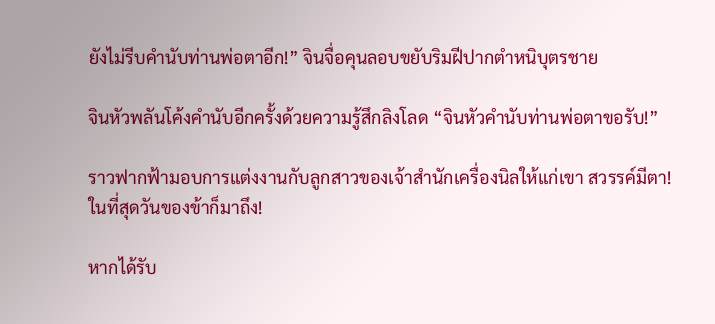ยังไม่รีบคำนับท่านพ่อตาอีก!” จินจื่อคุนลอบขยับริมฝีปากตำหนิบุตรชาย

จินหัวพลันโค้งคำนับอีกครั้งด้วยความรู้สึกลิงโลด “จินหัวคำนับท่านพ่อตาขอรับ!”

ราวฟากฟ้ามอบการแต่งงานกับลูกสาวของเจ้าสำนักเครื่องนิลให้แก่เขา สวรรค์มีตา! ในที่สุดวันของข้าก็มาถึง!

หากได้รับ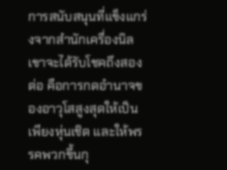การสนับสนุนที่แข็งแกร่งจากสำนักเครื่องนิล เขาจะได้รับโชคถึงสองต่อ คือการกดอำนาจของอาวุโสสูงสุดให้เป็นเพียงหุ่นเชิด และให้พรรคพวกขึ้นกุ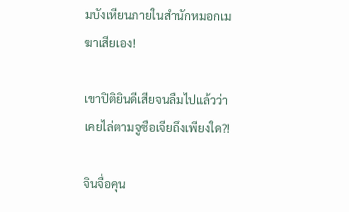มบังเหียนภายในสำนักหมอกเมฆาเสียเอง!

เขาปิติยินดีเสียจนลืมไปแล้วว่าเคยไล่ตามจูซือเจียถึงเพียงใด?!

จินจื่อคุน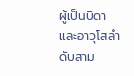ผู้เป็นบิดา และอาวุโสลำดับสาม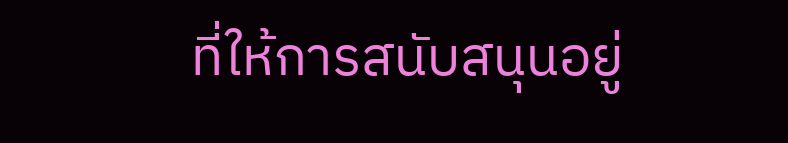ที่ให้การสนับสนุนอยู่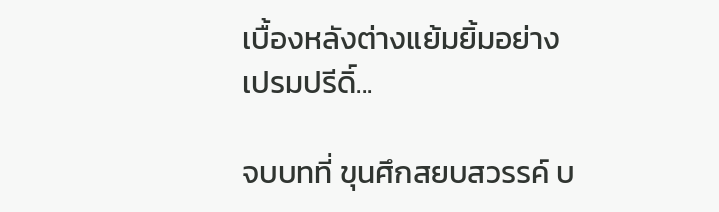เบื้องหลังต่างแย้มยิ้มอย่างเปรมปรีดิ์...

จบบทที่ ขุนศึกสยบสวรรค์ บ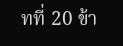ทที่ 20 ข้า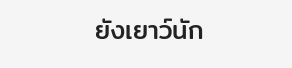ยังเยาว์นัก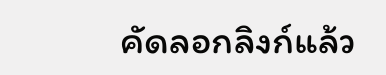คัดลอกลิงก์แล้ว